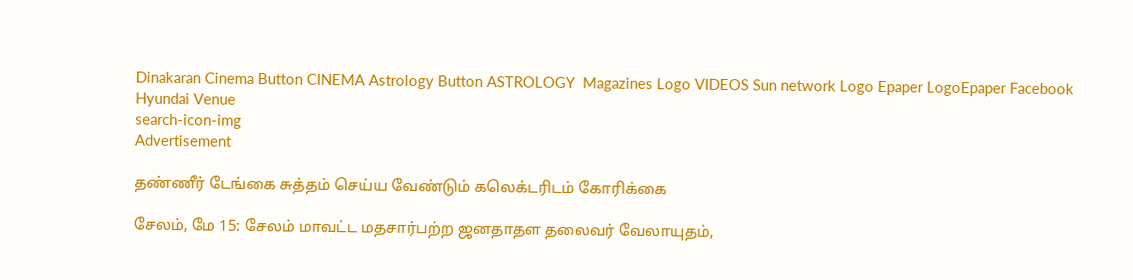Dinakaran Cinema Button CINEMA Astrology Button ASTROLOGY  Magazines Logo VIDEOS Sun network Logo Epaper LogoEpaper Facebook
Hyundai Venue
search-icon-img
Advertisement

தண்ணீர் டேங்கை சுத்தம் செய்ய வேண்டும் கலெக்டரிடம் கோரிக்கை

சேலம், மே 15: சேலம் மாவட்ட மதசார்பற்ற ஜனதாதள தலைவர் வேலாயுதம்,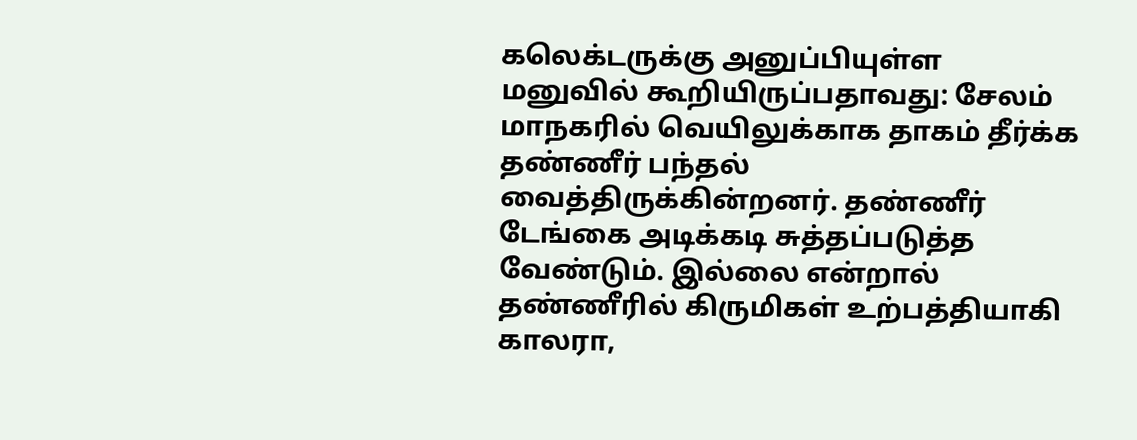கலெக்டருக்கு அனுப்பியுள்ள மனுவில் கூறியிருப்பதாவது: சேலம் மாநகரில் வெயிலுக்காக தாகம் தீர்க்க தண்ணீர் பந்தல் வைத்திருக்கின்றனர். தண்ணீர் டேங்கை அடிக்கடி சுத்தப்படுத்த வேண்டும். இல்லை என்றால் தண்ணீரில் கிருமிகள் உற்பத்தியாகி காலரா,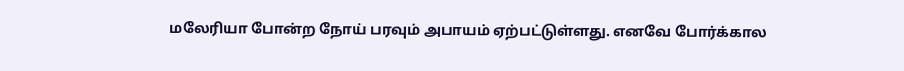மலேரியா போன்ற நோய் பரவும் அபாயம் ஏற்பட்டுள்ளது. எனவே போர்க்கால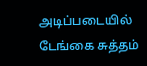அடிப்படையில் டேங்கை சுத்தம்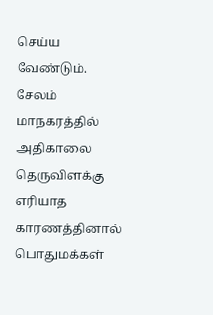செய்ய வேண்டும். சேலம் மாநகரத்தில் அதிகாலை தெருவிளக்கு எரியாத காரணத்தினால் பொதுமக்கள்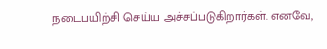நடைபயிற்சி செய்ய அச்சப்படுகிறார்கள். எனவே,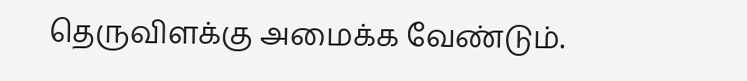தெருவிளக்கு அமைக்க வேண்டும்.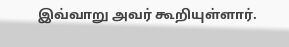இவ்வாறு அவர் கூறியுள்ளார்.